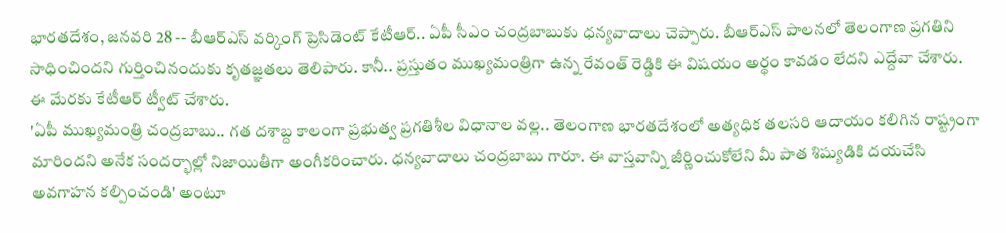భారతదేశం, జనవరి 28 -- బీఆర్ఎస్ వర్కింగ్ ప్రెసిడెంట్ కేటీఆర్.. ఏపీ సీఎం చంద్రబాబుకు ధన్యవాదాలు చెప్పారు. బీఆర్ఎస్ పాలనలో తెలంగాణ ప్రగతిని సాధించిందని గుర్తించినందుకు కృతజ్ఞతలు తెలిపారు. కానీ.. ప్రస్తుతం ముఖ్యమంత్రిగా ఉన్న రేవంత్ రెడ్డికి ఈ విషయం అర్థం కావడం లేదని ఎద్దేవా చేశారు. ఈ మేరకు కేటీఆర్ ట్వీట్ చేశారు.
'ఏపీ ముఖ్యమంత్రి చంద్రబాబు.. గత దశాబ్ద కాలంగా ప్రభుత్వ ప్రగతిశీల విధానాల వల్ల.. తెలంగాణ భారతదేశంలో అత్యధిక తలసరి ఆదాయం కలిగిన రాష్ట్రంగా మారిందని అనేక సందర్భాల్లో నిజాయితీగా అంగీకరించారు. ధన్యవాదాలు చంద్రబాబు గారూ. ఈ వాస్తవాన్ని జీర్ణించుకోలేని మీ పాత శిష్యుడికి దయచేసి అవగాహన కల్పించండి' అంటూ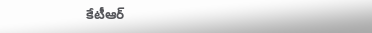కేటీఆర్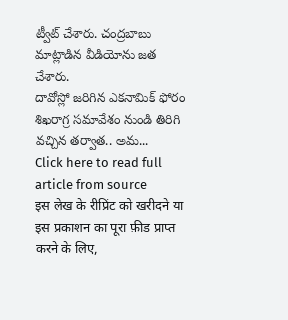ట్వీట్ చేశారు. చంద్రబాబు మాట్లాడిన వీడియోను జత చేశారు.
దావోస్లో జరిగిన ఎకనామిక్ ఫోరం శిఖరాగ్ర సమావేశం నుండి తిరిగి వచ్చిన తర్వాత.. అమ...
Click here to read full article from source
इस लेख के रीप्रिंट को खरीदने या इस प्रकाशन का पूरा फ़ीड प्राप्त करने के लिए,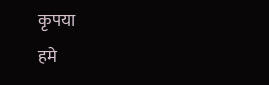कृपया
हमे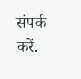संपर्क करें.